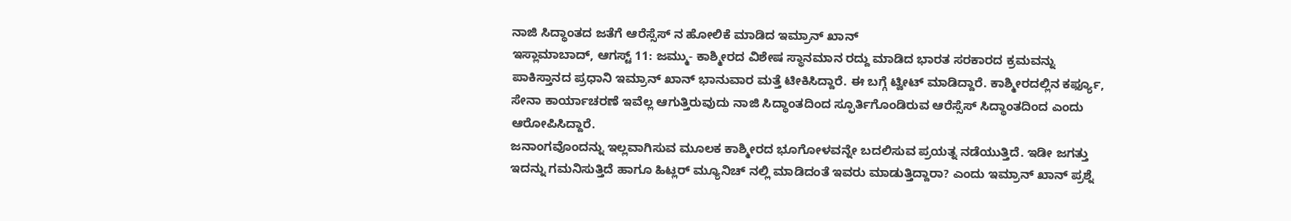ನಾಜಿ ಸಿದ್ಧಾಂತದ ಜತೆಗೆ ಆರೆಸ್ಸೆಸ್ ನ ಹೋಲಿಕೆ ಮಾಡಿದ ಇಮ್ರಾನ್ ಖಾನ್
ಇಸ್ಲಾಮಾಬಾದ್, ಆಗಸ್ಟ್ 11: ಜಮ್ಮು- ಕಾಶ್ಮೀರದ ವಿಶೇಷ ಸ್ಥಾನಮಾನ ರದ್ದು ಮಾಡಿದ ಭಾರತ ಸರಕಾರದ ಕ್ರಮವನ್ನು ಪಾಕಿಸ್ತಾನದ ಪ್ರಧಾನಿ ಇಮ್ರಾನ್ ಖಾನ್ ಭಾನುವಾರ ಮತ್ತೆ ಟೀಕಿಸಿದ್ದಾರೆ. ಈ ಬಗ್ಗೆ ಟ್ವೀಟ್ ಮಾಡಿದ್ದಾರೆ. ಕಾಶ್ಮೀರದಲ್ಲಿನ ಕರ್ಫ್ಯೂ, ಸೇನಾ ಕಾರ್ಯಾಚರಣೆ ಇವೆಲ್ಲ ಆಗುತ್ತಿರುವುದು ನಾಜಿ ಸಿದ್ಧಾಂತದಿಂದ ಸ್ಫೂರ್ತಿಗೊಂಡಿರುವ ಆರೆಸ್ಸೆಸ್ ಸಿದ್ಧಾಂತದಿಂದ ಎಂದು ಆರೋಪಿಸಿದ್ದಾರೆ.
ಜನಾಂಗವೊಂದನ್ನು ಇಲ್ಲವಾಗಿಸುವ ಮೂಲಕ ಕಾಶ್ಮೀರದ ಭೂಗೋಳವನ್ನೇ ಬದಲಿಸುವ ಪ್ರಯತ್ನ ನಡೆಯುತ್ತಿದೆ. ಇಡೀ ಜಗತ್ತು ಇದನ್ನು ಗಮನಿಸುತ್ತಿದೆ ಹಾಗೂ ಹಿಟ್ಲರ್ ಮ್ಯೂನಿಚ್ ನಲ್ಲಿ ಮಾಡಿದಂತೆ ಇವರು ಮಾಡುತ್ತಿದ್ದಾರಾ? ಎಂದು ಇಮ್ರಾನ್ ಖಾನ್ ಪ್ರಶ್ನೆ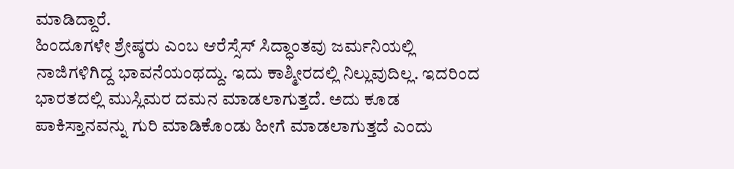ಮಾಡಿದ್ದಾರೆ.
ಹಿಂದೂಗಳೇ ಶ್ರೇಷ್ಠರು ಎಂಬ ಆರೆಸ್ಸೆಸ್ ಸಿದ್ಧಾಂತವು ಜರ್ಮನಿಯಲ್ಲಿ ನಾಜಿಗಳಿಗಿದ್ದ ಭಾವನೆಯಂಥದ್ದು. ಇದು ಕಾಶ್ಮೀರದಲ್ಲಿ ನಿಲ್ಲುವುದಿಲ್ಲ. ಇದರಿಂದ ಭಾರತದಲ್ಲಿ ಮುಸ್ಲಿಮರ ದಮನ ಮಾಡಲಾಗುತ್ತದೆ. ಅದು ಕೂಡ ಪಾಕಿಸ್ತಾನವನ್ನು ಗುರಿ ಮಾಡಿಕೊಂಡು ಹೀಗೆ ಮಾಡಲಾಗುತ್ತದೆ ಎಂದು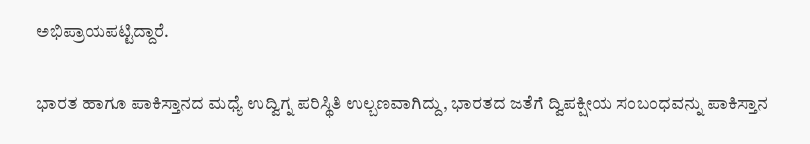ಅಭಿಪ್ರಾಯಪಟ್ಟಿದ್ದಾರೆ.

ಭಾರತ ಹಾಗೂ ಪಾಕಿಸ್ತಾನದ ಮಧ್ಯೆ ಉದ್ವಿಗ್ನ ಪರಿಸ್ಥಿತಿ ಉಲ್ಬಣವಾಗಿದ್ದು, ಭಾರತದ ಜತೆಗೆ ದ್ವಿಪಕ್ಷೀಯ ಸಂಬಂಧವನ್ನು ಪಾಕಿಸ್ತಾನ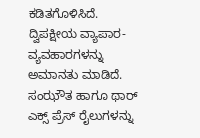ಕಡಿತಗೊಳಿಸಿದೆ. ದ್ವಿಪಕ್ಷೀಯ ವ್ಯಾಪಾರ- ವ್ಯವಹಾರಗಳನ್ನು ಅಮಾನತು ಮಾಡಿದೆ. ಸಂಝೌತ ಹಾಗೂ ಥಾರ್ ಎಕ್ಸ್ ಪ್ರೆಸ್ ರೈಲುಗಳನ್ನು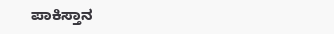ಪಾಕಿಸ್ತಾನ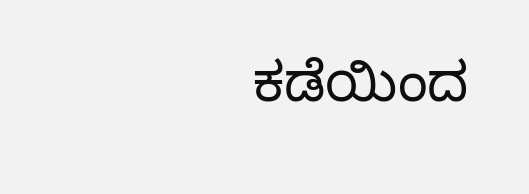ಕಡೆಯಿಂದ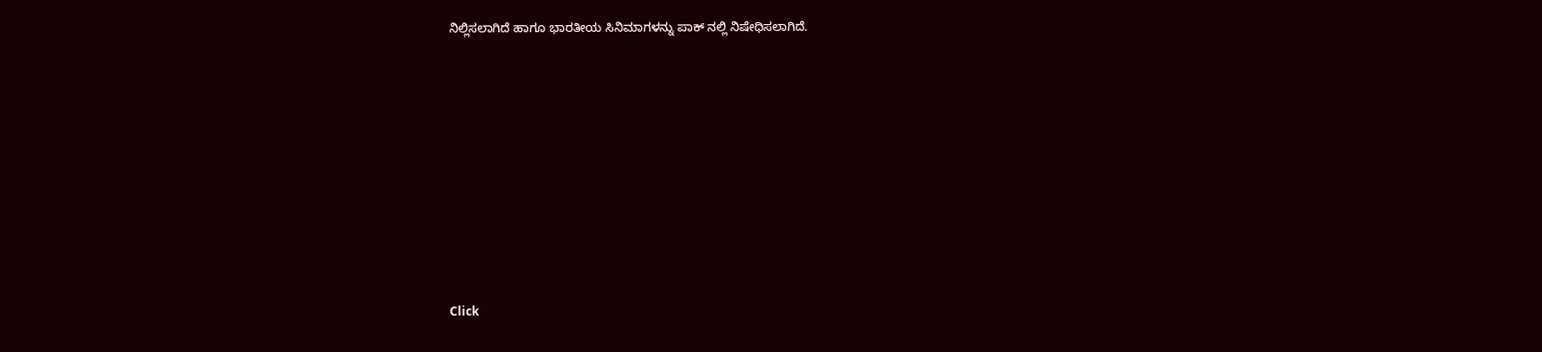ನಿಲ್ಲಿಸಲಾಗಿದೆ ಹಾಗೂ ಭಾರತೀಯ ಸಿನಿಮಾಗಳನ್ನು ಪಾಕ್ ನಲ್ಲಿ ನಿಷೇಧಿಸಲಾಗಿದೆ.












Click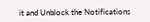it and Unblock the Notifications